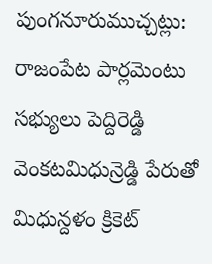పుంగనూరుముచ్చట్లు:
రాజంపేట పార్లమెంటు సభ్యులు పెద్దిరెడ్డి వెంకటమిధున్రెడ్డి పేరుతో మిధున్దళం క్రికెట్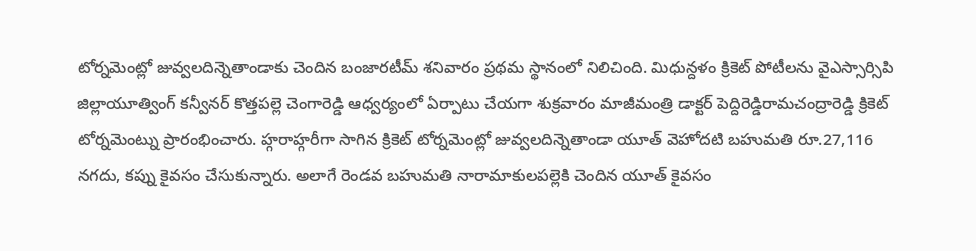టోర్నమెంట్లో జువ్వలదిన్నెతాండాకు చెందిన బంజారటీమ్ శనివారం ప్రథమ స్థానంలో నిలిచింది. మిధున్దళం క్రికెట్ పోటీలను వైఎస్సార్సిపి జిల్లాయూత్వింగ్ కన్వీనర్ కొత్తపల్లె చెంగారెడ్డి ఆధ్వర్యంలో ఏర్పాటు చేయగా శుక్రవారం మాజీమంత్రి డాక్టర్ పెద్దిరెడ్డిరామచంద్రారెడ్డి క్రికెట్ టోర్నమెంట్ను ప్రారంభించారు. హ్గరాహ్గరీగా సాగిన క్రికెట్ టోర్నమెంట్లో జువ్వలదిన్నెతాండా యూత్ వెహోదటి బహుమతి రూ.27,116 నగదు, కప్ను కైవసం చేసుకున్నారు. అలాగే రెండవ బహుమతి నారామాకులపల్లెకి చెందిన యూత్ కైవసం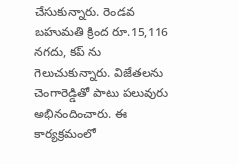చేసుకున్నారు. రెండవ బహుమతి క్రింద రూ.15,116 నగదు, కప్ ను గెలుచుకున్నారు. విజేతలను చెంగారెడ్డితో పాటు పలువురు అభినందించారు. ఈ కార్యక్రమంలో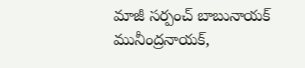మాజీ సర్పంచ్ బాబునాయక్ మునీంద్రనాయక్,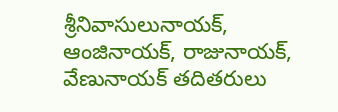శ్రీనివాసులునాయక్, ఆంజినాయక్, రాజునాయక్, వేణునాయక్ తదితరులు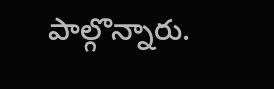పాల్గొన్నారు.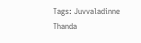Tags: Juvvaladinne Thanda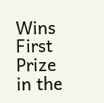Wins First Prize in the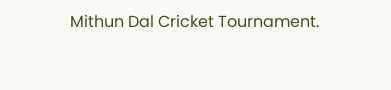Mithun Dal Cricket Tournament.